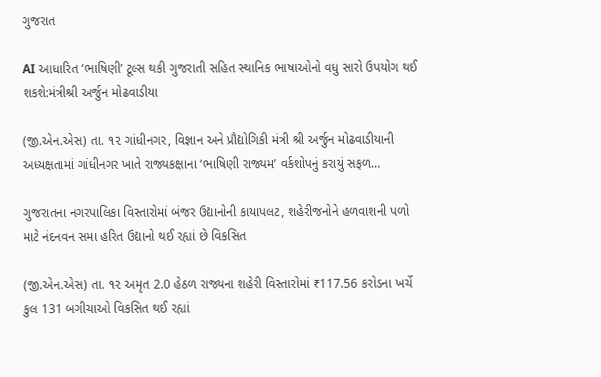ગુજરાત

AI આધારિત ‘ભાષિણી’ ટૂલ્સ થકી ગુજરાતી સહિત સ્થાનિક ભાષાઓનો વધુ સારો ઉપયોગ થઈ શકશે:મંત્રીશ્રી અર્જુન મોઢવાડીયા

(જી.એન.એસ) તા. ૧૨ ગાંધીનગર, વિજ્ઞાન અને પ્રૌદ્યોગિકી મંત્રી શ્રી અર્જુન મોઢવાડીયાની અધ્યક્ષતામાં ગાંધીનગર ખાતે રાજ્યકક્ષાના ‘ભાષિણી રાજ્યમ’ વર્કશોપનું કરાયું સફળ…

ગુજરાતના નગરપાલિકા વિસ્તારોમાં બંજર ઉદ્યાનોની કાયાપલટ, શહેરીજનોને હળવાશની પળો માટે નંદનવન સમા હરિત ઉદ્યાનો થઈ રહ્યાં છે વિકસિત

(જી.એન.એસ) તા. ૧૨ અમૃત 2.0 હેઠળ રાજ્યના શહેરી વિસ્તારોમાં ₹117.56 કરોડના ખર્ચે કુલ 131 બગીચાઓ વિકસિત થઈ રહ્યાં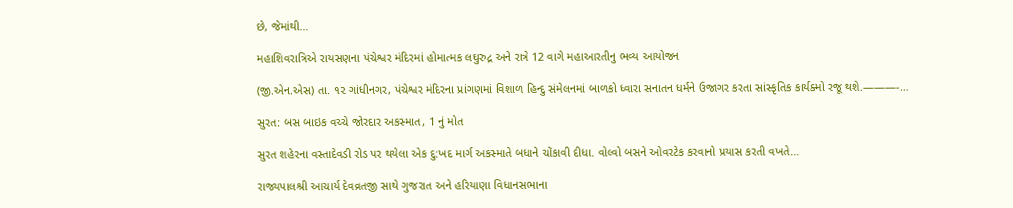છે, જેમાંથી…

મહાશિવરાત્રિએ રાયસણના પંચેશ્વર મંદિરમાં હોમાત્મક લઘુરુદ્ર અને રાત્રે 12 વાગે મહાઆરતીનુ ભવ્ય આયોજન

(જી.એન.એસ) તા. ૧૨ ગાંધીનગર, પંચેશ્વર મંદિરના પ્રાંગણમાં વિશાળ હિન્દુ સંમેલનમાં બાળકો ધ્વારા સનાતન ધર્મને ઉજાગર કરતા સાંસ્કૃતિક કાર્યક્મો રજૂ થશે.———-…

સુરત: બસ બાઇક વચ્ચે જોરદાર અકસ્માત, 1 નું મોત

સુરત શહેરના વસ્તાદેવડી રોડ પર થયેલા એક દુ:ખદ માર્ગ અકસ્માતે બધાને ચોંકાવી દીધા. વોલ્વો બસને ઓવરટેક કરવાનો પ્રયાસ કરતી વખતે…

રાજ્યપાલશ્રી આચાર્ય દેવવ્રતજી સાથે ગુજરાત અને હરિયાણા વિધાનસભાના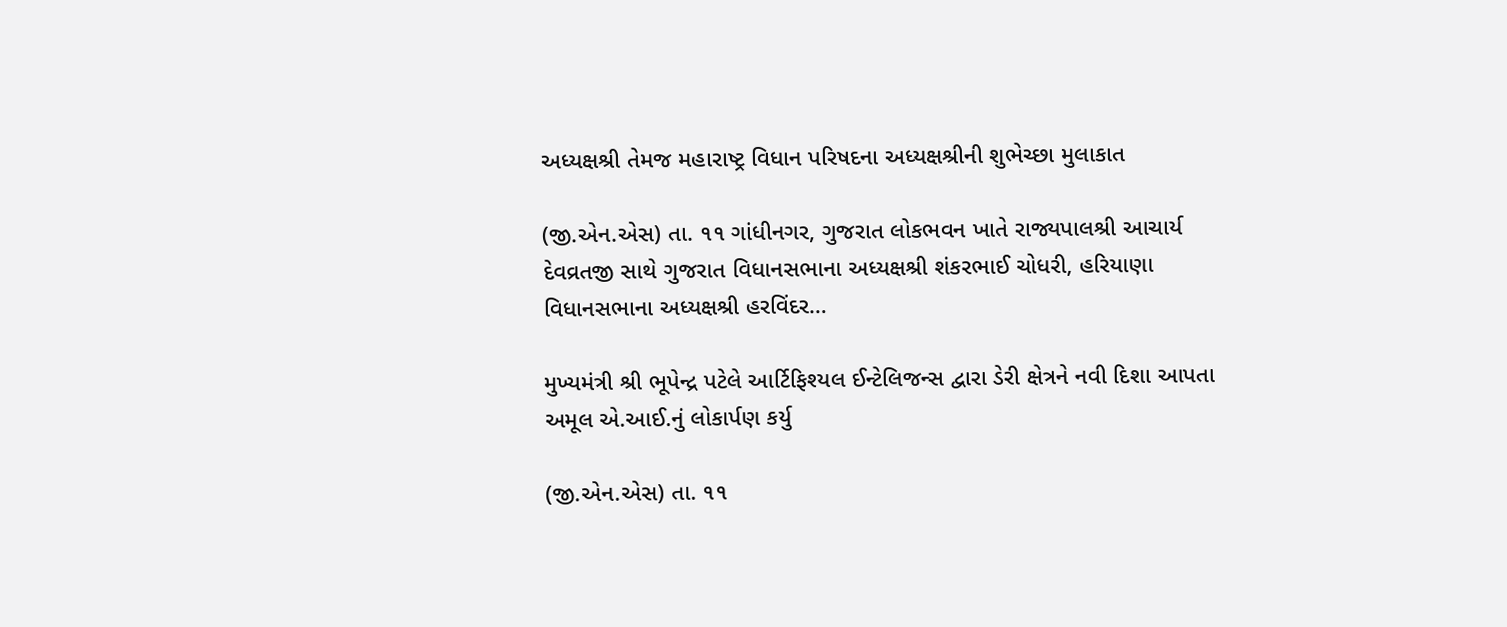અધ્યક્ષશ્રી તેમજ મહારાષ્ટ્ર વિધાન પરિષદના અધ્યક્ષશ્રીની શુભેચ્છા મુલાકાત

(જી.એન.એસ) તા. ૧૧ ગાંધીનગર, ગુજરાત લોકભવન ખાતે રાજ્યપાલશ્રી આચાર્ય દેવવ્રતજી સાથે ગુજરાત વિધાનસભાના અધ્યક્ષશ્રી શંકરભાઈ ચોધરી, હરિયાણા વિધાનસભાના અધ્યક્ષશ્રી હરવિંદર…

મુખ્યમંત્રી શ્રી ભૂપેન્દ્ર પટેલે આર્ટિફિશ્યલ ઈન્ટેલિજન્સ દ્વારા ડેરી ક્ષેત્રને નવી દિશા આપતા અમૂલ એ.આઈ.નું લોકાર્પણ કર્યુ

(જી.એન.એસ) તા. ૧૧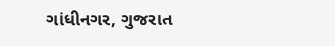ગાંધીનગર, ગુજરાત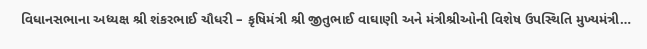વિધાનસભાના અધ્યક્ષ શ્રી શંકરભાઈ ચૌધરી – કૃષિમંત્રી શ્રી જીતુભાઈ વાઘાણી અને મંત્રીશ્રીઓની વિશેષ ઉપસ્થિતિ મુખ્યમંત્રી…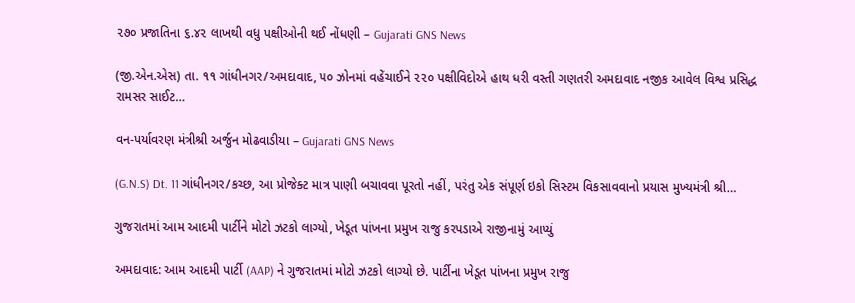૨૭૦ પ્રજાતિના ૬.૪૨ લાખથી વધુ પક્ષીઓની થઈ નોંધણી – Gujarati GNS News

(જી.એન.એસ) તા. ૧૧ ગાંધીનગર/અમદાવાદ, ૫૦ ઝોનમાં વહેંચાઈને ૨૨૦ પક્ષીવિદોએ હાથ ધરી વસ્તી ગણતરી અમદાવાદ નજીક આવેલ વિશ્વ પ્રસિદ્ધ રામસર સાઈટ…

વન-પર્યાવરણ મંત્રીશ્રી અર્જુન મોઢવાડીયા – Gujarati GNS News

(G.N.S) Dt. 11 ગાંધીનગર/કચ્છ, આ પ્રોજેક્ટ માત્ર પાણી બચાવવા પૂરતો નહીં, પરંતુ એક સંપૂર્ણ ઇકો સિસ્ટમ વિકસાવવાનો પ્રયાસ મુખ્યમંત્રી શ્રી…

ગુજરાતમાં આમ આદમી પાર્ટીને મોટો ઝટકો લાગ્યો, ખેડૂત પાંખના પ્રમુખ રાજુ કરપડાએ રાજીનામું આપ્યું

અમદાવાદ: આમ આદમી પાર્ટી (AAP) ને ગુજરાતમાં મોટો ઝટકો લાગ્યો છે. પાર્ટીના ખેડૂત પાંખના પ્રમુખ રાજુ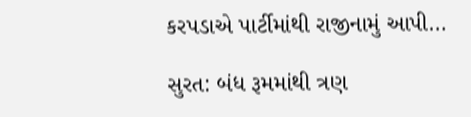કરપડાએ પાર્ટીમાંથી રાજીનામું આપી…

સુરત: બંધ રૂમમાંથી ત્રણ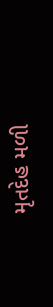મૃતદેહ મળી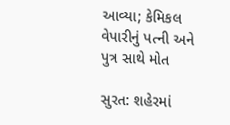આવ્યા; કેમિકલ વેપારીનું પત્ની અને પુત્ર સાથે મોત

સુરત: શહેરમાં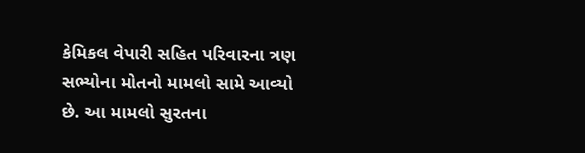કેમિકલ વેપારી સહિત પરિવારના ત્રણ સભ્યોના મોતનો મામલો સામે આવ્યો છે. આ મામલો સુરતના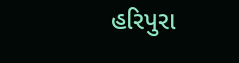હરિપુરા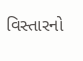વિસ્તારનો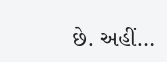છે. અહીં…